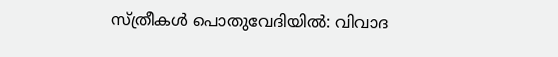സ്ത്രീകള്‍ പൊതുവേദിയില്‍: വിവാദ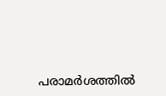പരാമര്‍ശത്തില്‍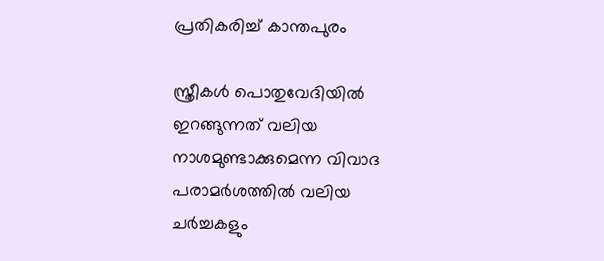പ്രതികരിച്ച് കാന്തപുരം

സ്ത്രീകള്‍ പൊതുവേദിയില്‍ ഇറങ്ങുന്നത് വലിയ നാശമുണ്ടാക്കുമെന്ന വിവാദ പരാമര്‍ശത്തില്‍ വലിയ ചര്‍ച്ചകളും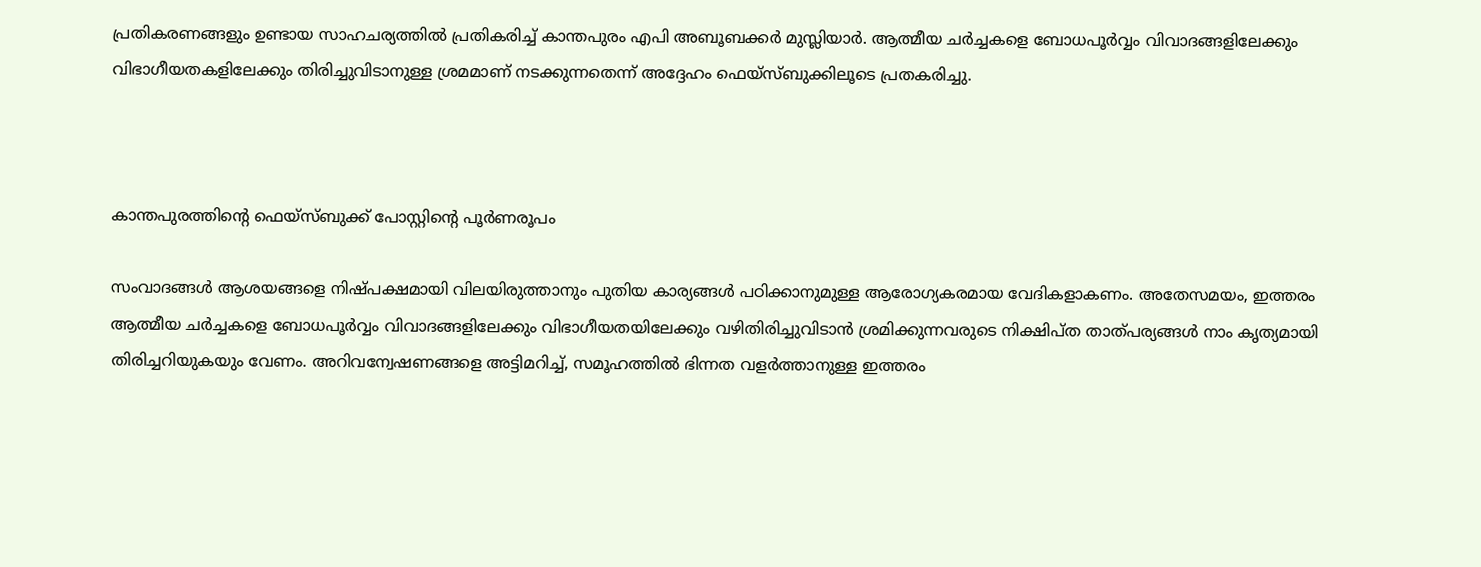പ്രതികരണങ്ങളും ഉണ്ടായ സാഹചര്യത്തില്‍ പ്രതികരിച്ച് കാന്തപുരം എപി അബൂബക്കര്‍ മുസ്ലിയാര്‍. ആത്മീയ ചര്‍ച്ചകളെ ബോധപൂര്‍വ്വം വിവാദങ്ങളിലേക്കും വിഭാഗീയതകളിലേക്കും തിരിച്ചുവിടാനുള്ള ശ്രമമാണ് നടക്കുന്നതെന്ന് അദ്ദേഹം ഫെയ്‌സ്ബുക്കിലൂടെ പ്രതകരിച്ചു.



കാന്തപുരത്തിന്റെ ഫെയ്‌സ്ബുക്ക് പോസ്റ്റിന്റെ പൂര്‍ണരൂപം

സംവാദങ്ങള്‍ ആശയങ്ങളെ നിഷ്പക്ഷമായി വിലയിരുത്താനും പുതിയ കാര്യങ്ങള്‍ പഠിക്കാനുമുള്ള ആരോഗ്യകരമായ വേദികളാകണം. അതേസമയം, ഇത്തരം ആത്മീയ ചര്‍ച്ചകളെ ബോധപൂര്‍വ്വം വിവാദങ്ങളിലേക്കും വിഭാഗീയതയിലേക്കും വഴിതിരിച്ചുവിടാന്‍ ശ്രമിക്കുന്നവരുടെ നിക്ഷിപ്ത താത്പര്യങ്ങള്‍ നാം കൃത്യമായി തിരിച്ചറിയുകയും വേണം. അറിവന്വേഷണങ്ങളെ അട്ടിമറിച്ച്, സമൂഹത്തില്‍ ഭിന്നത വളര്‍ത്താനുള്ള ഇത്തരം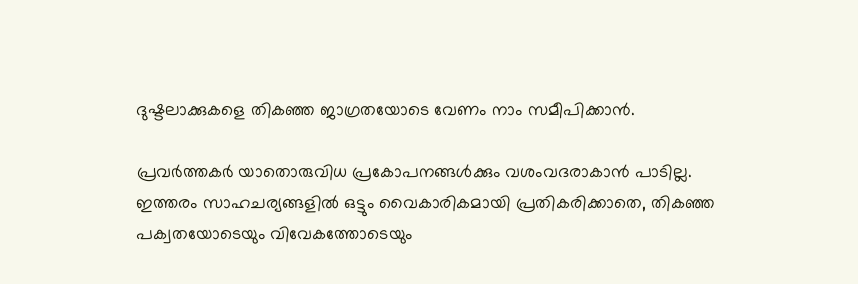ദുഷ്ടലാക്കുകളെ തികഞ്ഞ ജാഗ്രതയോടെ വേണം നാം സമീപിക്കാന്‍.

പ്രവര്‍ത്തകര്‍ യാതൊരുവിധ പ്രകോപനങ്ങള്‍ക്കും വശംവദരാകാന്‍ പാടില്ല. ഇത്തരം സാഹചര്യങ്ങളില്‍ ഒട്ടും വൈകാരികമായി പ്രതികരിക്കാതെ, തികഞ്ഞ പക്വതയോടെയും വിവേകത്തോടെയും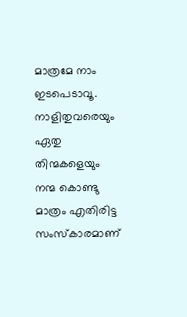മാത്രമേ നാം ഇടപെടാവൂ. നാളിതുവരെയും ഏതു തിന്മകളെയും നന്മ കൊണ്ടു മാത്രം എതിരിട്ട സംസ്‌കാരമാണ്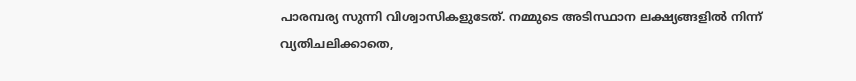പാരമ്പര്യ സുന്നി വിശ്വാസികളുടേത്. നമ്മുടെ അടിസ്ഥാന ലക്ഷ്യങ്ങളില്‍ നിന്ന് വ്യതിചലിക്കാതെ,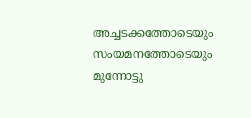അച്ചടക്കത്തോടെയും സംയമനത്തോടെയും മുന്നോട്ടു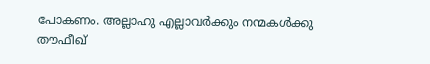പോകണം. അല്ലാഹു എല്ലാവര്‍ക്കും നന്മകള്‍ക്കു തൗഫീഖ്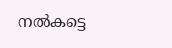നല്‍കട്ടെ